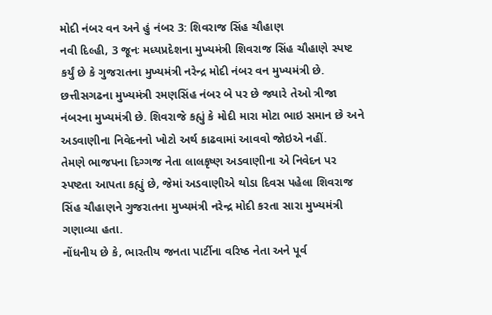મોદી નંબર વન અને હું નંબર 3: શિવરાજ સિંહ ચૌહાણ
નવી દિલ્હી, 3 જૂનઃ મધ્યપ્રદેશના મુખ્યમંત્રી શિવરાજ સિંહ ચૌહાણે સ્પષ્ટ કર્યું છે કે ગુજરાતના મુખ્યમંત્રી નરેન્દ્ર મોદી નંબર વન મુખ્યમંત્રી છે. છત્તીસગઢના મુખ્યમંત્રી રમણસિંહ નંબર બે પર છે જ્યારે તેઓ ત્રીજા નંબરના મુખ્યમંત્રી છે. શિવરાજે કહ્યું કે મોદી મારા મોટા ભાઇ સમાન છે અને અડવાણીના નિવેદનનો ખોટો અર્થ કાઢવામાં આવવો જોઇએ નહીં.
તેમણે ભાજપના દિગ્ગજ નેતા લાલકૃષ્ણ અડવાણીના એ નિવેદન પર સ્પષ્ટતા આપતા કહ્યું છે, જેમાં અડવાણીએ થોડા દિવસ પહેલા શિવરાજ સિંહ ચૌહાણને ગુજરાતના મુખ્યમંત્રી નરેન્દ્ર મોદી કરતા સારા મુખ્યમંત્રી ગણાવ્યા હતા.
નોંધનીય છે કે, ભારતીય જનતા પાર્ટીના વરિષ્ઠ નેતા અને પૂર્વ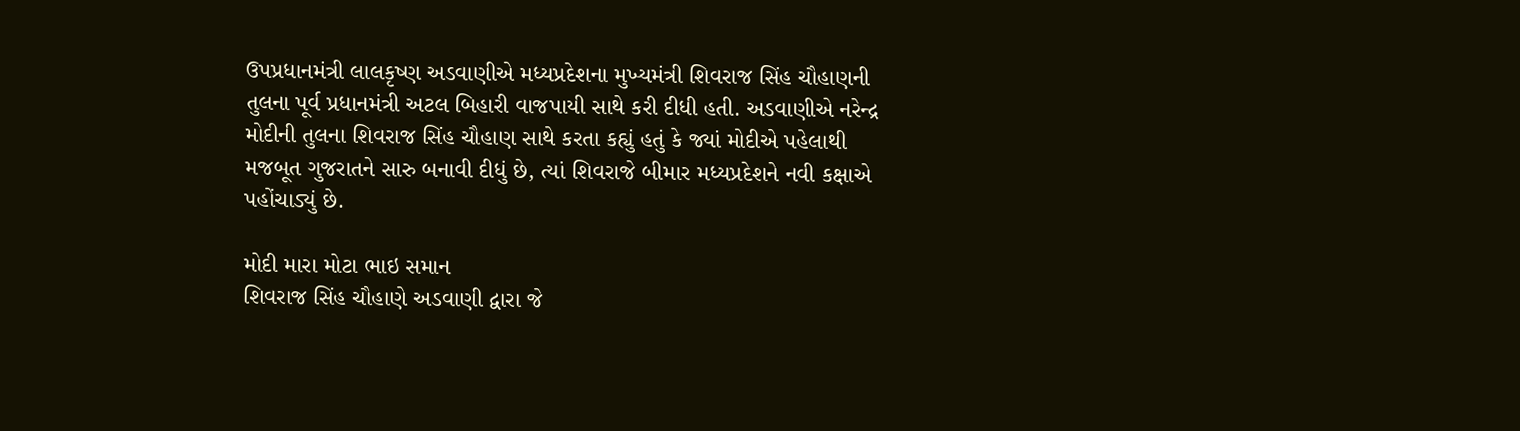ઉપપ્રધાનમંત્રી લાલકૃષ્ણ અડવાણીએ મધ્યપ્રદેશના મુખ્યમંત્રી શિવરાજ સિંહ ચૌહાણની તુલના પૂર્વ પ્રધાનમંત્રી અટલ બિહારી વાજપાયી સાથે કરી દીધી હતી. અડવાણીએ નરેન્દ્ર મોદીની તુલના શિવરાજ સિંહ ચૌહાણ સાથે કરતા કહ્યું હતું કે જ્યાં મોદીએ પહેલાથી મજબૂત ગુજરાતને સારુ બનાવી દીધું છે, ત્યાં શિવરાજે બીમાર મધ્યપ્રદેશને નવી કક્ષાએ પહોંચાડ્યું છે.

મોદી મારા મોટા ભાઇ સમાન
શિવરાજ સિંહ ચૌહાણે અડવાણી દ્વારા જે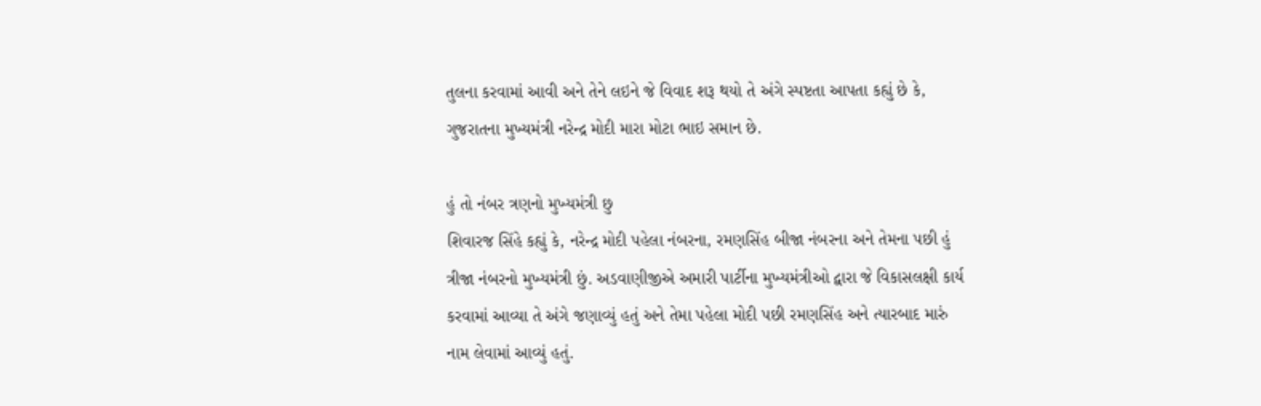તુલના કરવામાં આવી અને તેને લઇને જે વિવાદ શરૂ થયો તે અંગે સ્પષ્ટતા આપતા કહ્યું છે કે, ગુજરાતના મુખ્યમંત્રી નરેન્દ્ર મોદી મારા મોટા ભાઇ સમાન છે.

હું તો નંબર ત્રણનો મુખ્યમંત્રી છુ
શિવારજ સિંહે કહ્યું કે, નરેન્દ્ર મોદી પહેલા નંબરના, રમણસિંહ બીજા નંબરના અને તેમના પછી હું ત્રીજા નંબરનો મુખ્યમંત્રી છું. અડવાણીજીએ અમારી પાર્ટીના મુખ્યમંત્રીઓ દ્વારા જે વિકાસલક્ષી કાર્ય કરવામાં આવ્યા તે અંગે જણાવ્યું હતું અને તેમા પહેલા મોદી પછી રમણસિંહ અને ત્યારબાદ મારું નામ લેવામાં આવ્યું હતું.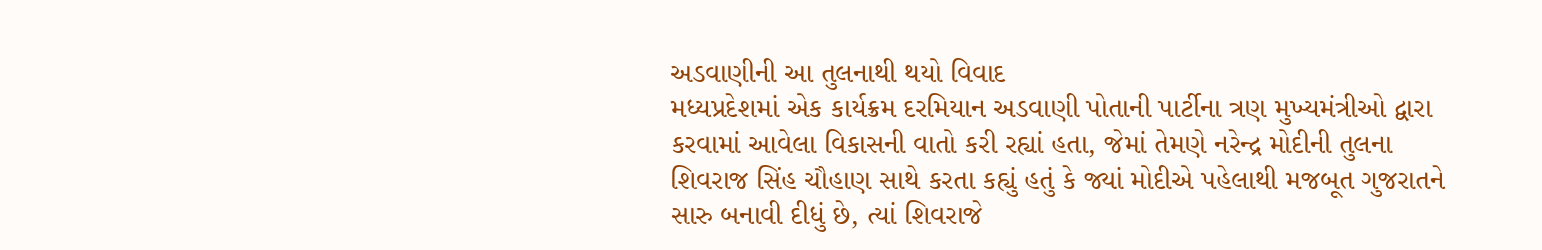અડવાણીની આ તુલનાથી થયો વિવાદ
મધ્યપ્રદેશમાં એક કાર્યક્રમ દરમિયાન અડવાણી પોતાની પાર્ટીના ત્રણ મુખ્યમંત્રીઓ દ્વારા કરવામાં આવેલા વિકાસની વાતો કરી રહ્યાં હતા, જેમાં તેમણે નરેન્દ્ર મોદીની તુલના શિવરાજ સિંહ ચૌહાણ સાથે કરતા કહ્યું હતું કે જ્યાં મોદીએ પહેલાથી મજબૂત ગુજરાતને સારુ બનાવી દીધું છે, ત્યાં શિવરાજે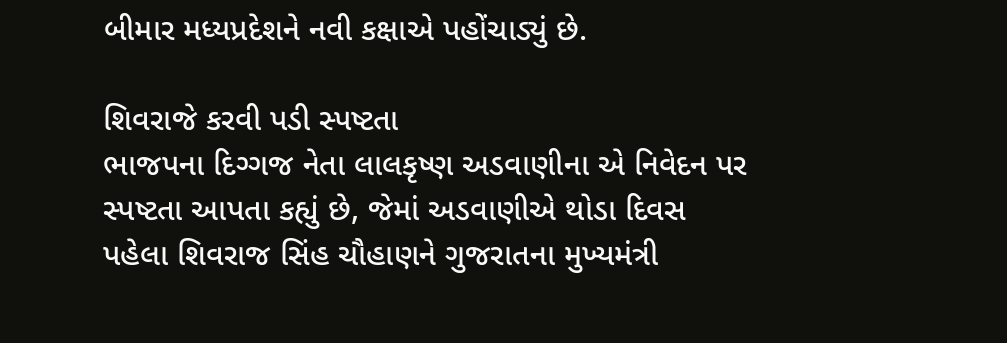બીમાર મધ્યપ્રદેશને નવી કક્ષાએ પહોંચાડ્યું છે.

શિવરાજે કરવી પડી સ્પષ્ટતા
ભાજપના દિગ્ગજ નેતા લાલકૃષ્ણ અડવાણીના એ નિવેદન પર સ્પષ્ટતા આપતા કહ્યું છે, જેમાં અડવાણીએ થોડા દિવસ પહેલા શિવરાજ સિંહ ચૌહાણને ગુજરાતના મુખ્યમંત્રી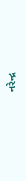નરેન્દ્ર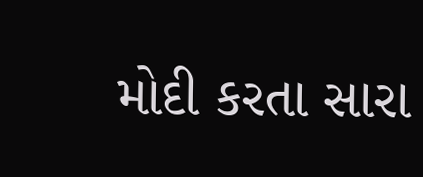મોદી કરતા સારા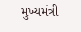મુખ્યમંત્રી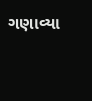ગણાવ્યા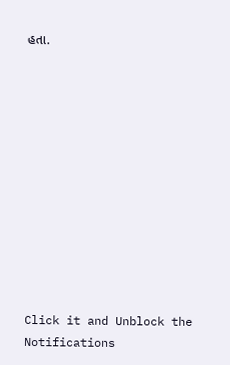હતા.












Click it and Unblock the Notifications